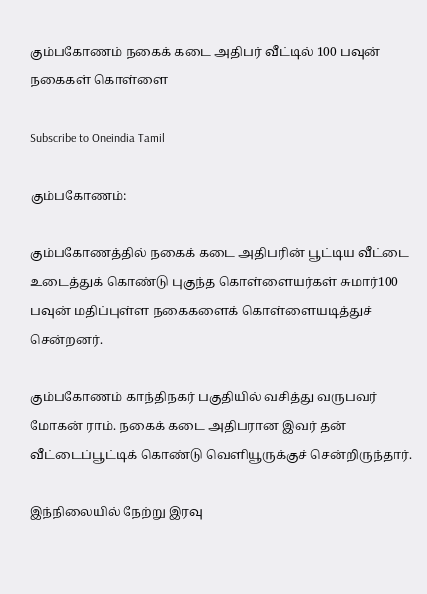கும்பகோணம் நகைக் கடை அதிபர் வீட்டில் 100 பவுன் நகைகள் கொள்ளை

Subscribe to Oneindia Tamil

கும்பகோணம்:

கும்பகோணத்தில் நகைக் கடை அதிபரின் பூட்டிய வீட்டை உடைத்துக் கொண்டு புகுந்த கொள்ளையர்கள் சுமார்100 பவுன் மதிப்புள்ள நகைகளைக் கொள்ளையடித்துச் சென்றனர்.

கும்பகோணம் காந்திநகர் பகுதியில் வசித்து வருபவர் மோகன் ராம். நகைக் கடை அதிபரான இவர் தன் வீட்டைப்பூட்டிக் கொண்டு வெளியூருக்குச் சென்றிருந்தார்.

இந்நிலையில் நேற்று இரவு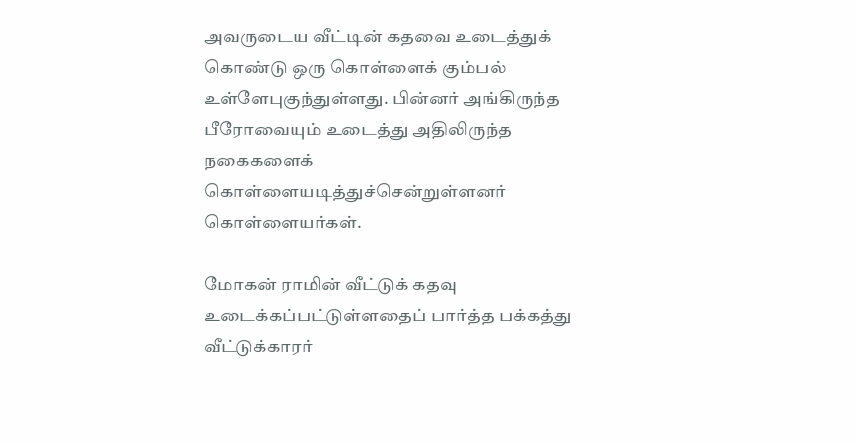அவருடைய வீட்டின் கதவை உடைத்துக் கொண்டு ஒரு கொள்ளைக் கும்பல் உள்ளேபுகுந்துள்ளது. பின்னர் அங்கிருந்த பீரோவையும் உடைத்து அதிலிருந்த நகைகளைக் கொள்ளையடித்துச்சென்றுள்ளனர் கொள்ளையர்கள்.

மோகன் ராமின் வீட்டுக் கதவு உடைக்கப்பட்டுள்ளதைப் பார்த்த பக்கத்து வீட்டுக்காரர்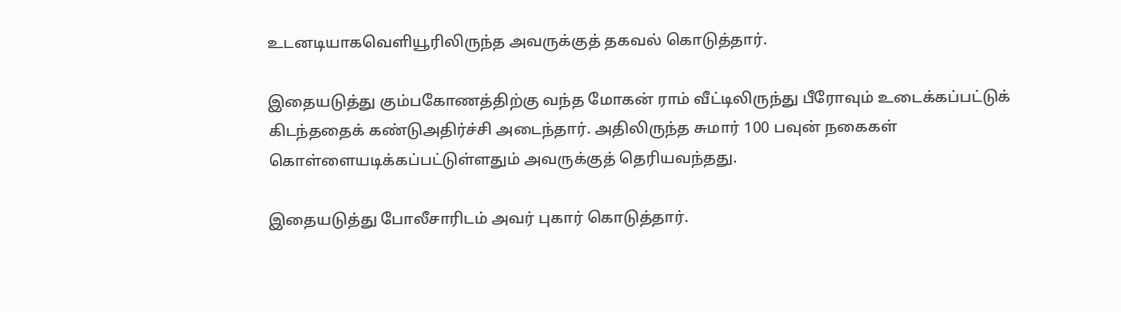உடனடியாகவெளியூரிலிருந்த அவருக்குத் தகவல் கொடுத்தார்.

இதையடுத்து கும்பகோணத்திற்கு வந்த மோகன் ராம் வீட்டிலிருந்து பீரோவும் உடைக்கப்பட்டுக் கிடந்ததைக் கண்டுஅதிர்ச்சி அடைந்தார். அதிலிருந்த சுமார் 100 பவுன் நகைகள் கொள்ளையடிக்கப்பட்டுள்ளதும் அவருக்குத் தெரியவந்தது.

இதையடுத்து போலீசாரிடம் அவர் புகார் கொடுத்தார்.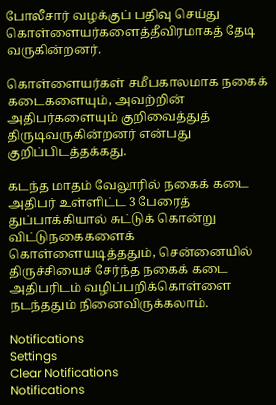போலீசார் வழக்குப் பதிவு செய்து கொள்ளையர்களைத்தீவிரமாகத் தேடி வருகின்றனர்.

கொள்ளையர்கள் சமீபகாலமாக நகைக் கடைகளையும், அவற்றின் அதிபர்களையும் குறிவைத்துத் திருடிவருகின்றனர் என்பது குறிப்பிடத்தக்கது.

கடந்த மாதம் வேலூரில் நகைக் கடை அதிபர் உள்ளிட்ட 3 பேரைத் துப்பாக்கியால் சுட்டுக் கொன்று விட்டுநகைகளைக் கொள்ளையடித்ததும், சென்னையில் திருச்சியைச் சேர்ந்த நகைக் கடை அதிபரிடம் வழிப்பறிக்கொள்ளை நடந்ததும் நினைவிருக்கலாம்.

Notifications
Settings
Clear Notifications
Notifications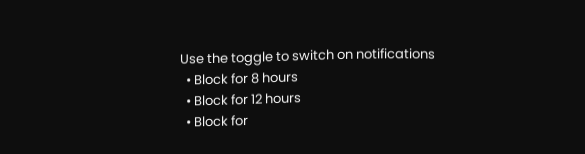Use the toggle to switch on notifications
  • Block for 8 hours
  • Block for 12 hours
  • Block for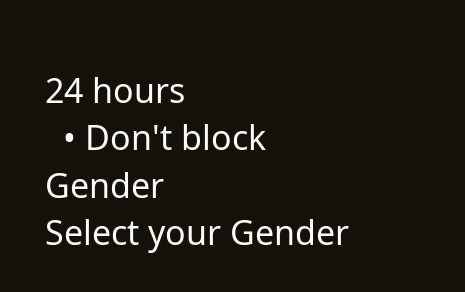24 hours
  • Don't block
Gender
Select your Gender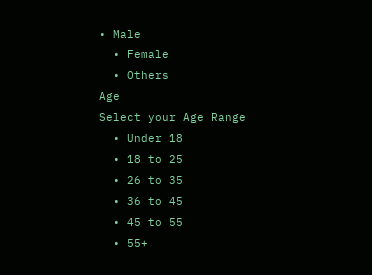• Male
  • Female
  • Others
Age
Select your Age Range
  • Under 18
  • 18 to 25
  • 26 to 35
  • 36 to 45
  • 45 to 55
  • 55+